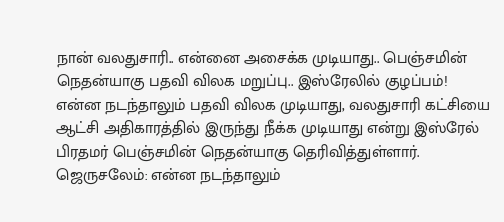நான் வலதுசாரி.. என்னை அசைக்க முடியாது.. பெஞ்சமின் நெதன்யாகு பதவி விலக மறுப்பு.. இஸ்ரேலில் குழப்பம்!
என்ன நடந்தாலும் பதவி விலக முடியாது, வலதுசாரி கட்சியை ஆட்சி அதிகாரத்தில் இருந்து நீக்க முடியாது என்று இஸ்ரேல் பிரதமர் பெஞ்சமின் நெதன்யாகு தெரிவித்துள்ளார்.
ஜெருசலேம்: என்ன நடந்தாலும்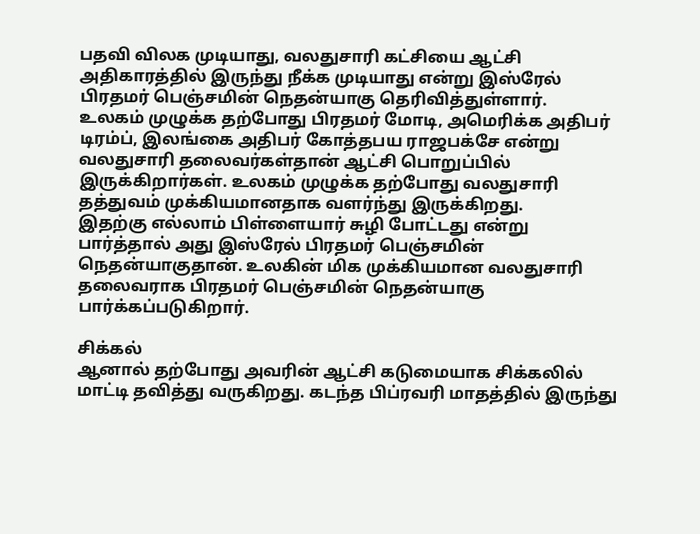பதவி விலக முடியாது, வலதுசாரி கட்சியை ஆட்சி அதிகாரத்தில் இருந்து நீக்க முடியாது என்று இஸ்ரேல் பிரதமர் பெஞ்சமின் நெதன்யாகு தெரிவித்துள்ளார்.
உலகம் முழுக்க தற்போது பிரதமர் மோடி, அமெரிக்க அதிபர் டிரம்ப், இலங்கை அதிபர் கோத்தபய ராஜபக்சே என்று வலதுசாரி தலைவர்கள்தான் ஆட்சி பொறுப்பில் இருக்கிறார்கள். உலகம் முழுக்க தற்போது வலதுசாரி தத்துவம் முக்கியமானதாக வளர்ந்து இருக்கிறது.
இதற்கு எல்லாம் பிள்ளையார் சுழி போட்டது என்று பார்த்தால் அது இஸ்ரேல் பிரதமர் பெஞ்சமின் நெதன்யாகுதான். உலகின் மிக முக்கியமான வலதுசாரி தலைவராக பிரதமர் பெஞ்சமின் நெதன்யாகு பார்க்கப்படுகிறார்.

சிக்கல்
ஆனால் தற்போது அவரின் ஆட்சி கடுமையாக சிக்கலில் மாட்டி தவித்து வருகிறது. கடந்த பிப்ரவரி மாதத்தில் இருந்து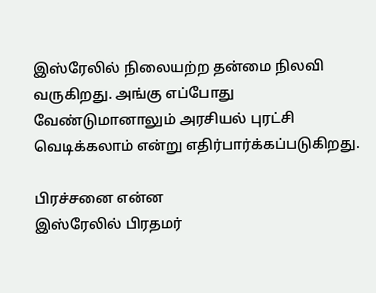இஸ்ரேலில் நிலையற்ற தன்மை நிலவி வருகிறது. அங்கு எப்போது வேண்டுமானாலும் அரசியல் புரட்சி வெடிக்கலாம் என்று எதிர்பார்க்கப்படுகிறது.

பிரச்சனை என்ன
இஸ்ரேலில் பிரதமர்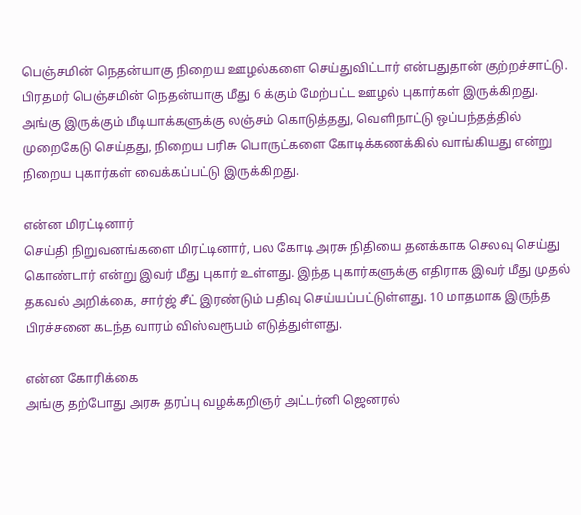பெஞ்சமின் நெதன்யாகு நிறைய ஊழல்களை செய்துவிட்டார் என்பதுதான் குற்றச்சாட்டு. பிரதமர் பெஞ்சமின் நெதன்யாகு மீது 6 க்கும் மேற்பட்ட ஊழல் புகார்கள் இருக்கிறது. அங்கு இருக்கும் மீடியாக்களுக்கு லஞ்சம் கொடுத்தது, வெளிநாட்டு ஒப்பந்தத்தில் முறைகேடு செய்தது, நிறைய பரிசு பொருட்களை கோடிக்கணக்கில் வாங்கியது என்று நிறைய புகார்கள் வைக்கப்பட்டு இருக்கிறது.

என்ன மிரட்டினார்
செய்தி நிறுவனங்களை மிரட்டினார், பல கோடி அரசு நிதியை தனக்காக செலவு செய்து கொண்டார் என்று இவர் மீது புகார் உள்ளது. இந்த புகார்களுக்கு எதிராக இவர் மீது முதல் தகவல் அறிக்கை, சார்ஜ் சீட் இரண்டும் பதிவு செய்யப்பட்டுள்ளது. 10 மாதமாக இருந்த பிரச்சனை கடந்த வாரம் விஸ்வரூபம் எடுத்துள்ளது.

என்ன கோரிக்கை
அங்கு தற்போது அரசு தரப்பு வழக்கறிஞர் அட்டர்னி ஜெனரல்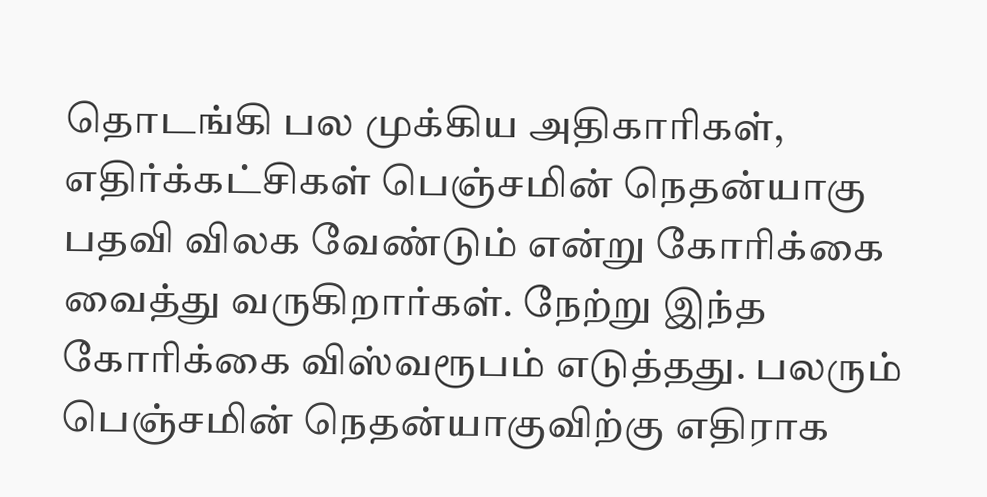தொடங்கி பல முக்கிய அதிகாரிகள், எதிர்க்கட்சிகள் பெஞ்சமின் நெதன்யாகு பதவி விலக வேண்டும் என்று கோரிக்கை வைத்து வருகிறார்கள். நேற்று இந்த கோரிக்கை விஸ்வரூபம் எடுத்தது. பலரும் பெஞ்சமின் நெதன்யாகுவிற்கு எதிராக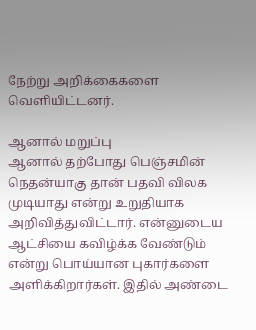நேற்று அறிக்கைகளை வெளியிட்டனர்.

ஆனால் மறுப்பு
ஆனால் தற்போது பெஞ்சமின் நெதன்யாகு தான் பதவி விலக முடியாது என்று உறுதியாக அறிவித்துவிட்டார். என்னுடைய ஆட்சியை கவிழ்க்க வேண்டும் என்று பொய்யான புகார்களை அளிக்கிறார்கள். இதில் அண்டை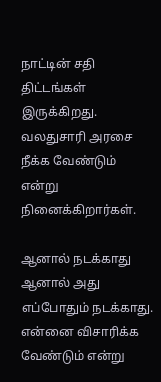நாட்டின் சதி திட்டங்கள் இருக்கிறது. வலதுசாரி அரசை நீக்க வேண்டும் என்று நினைக்கிறார்கள்.

ஆனால் நடக்காது
ஆனால் அது எப்போதும் நடக்காது. என்னை விசாரிக்க வேண்டும் என்று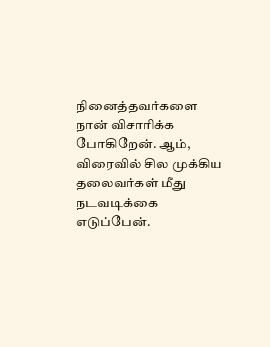நினைத்தவர்களை நான் விசாரிக்க போகிறேன். ஆம், விரைவில் சில முக்கிய தலைவர்கள் மீது நடவடிக்கை எடுப்பேன்.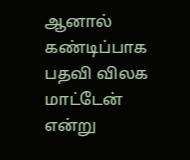ஆனால் கண்டிப்பாக பதவி விலக மாட்டேன் என்று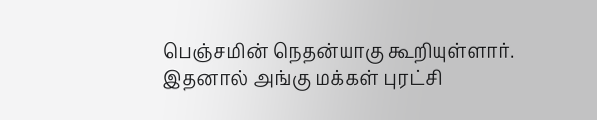பெஞ்சமின் நெதன்யாகு கூறியுள்ளார். இதனால் அங்கு மக்கள் புரட்சி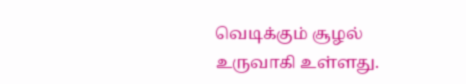வெடிக்கும் சூழல் உருவாகி உள்ளது.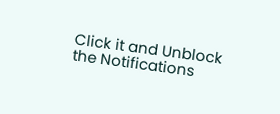Click it and Unblock the Notifications